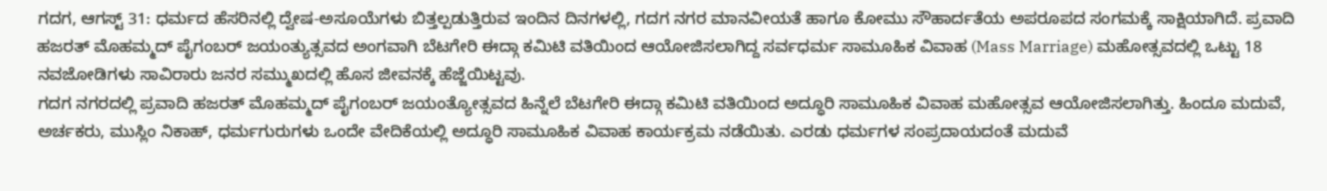ಗದಗ, ಆಗಸ್ಟ್ 31: ಧರ್ಮದ ಹೆಸರಿನಲ್ಲಿ ದ್ವೇಷ-ಅಸೂಯೆಗಳು ಬಿತ್ತಲ್ಪಡುತ್ತಿರುವ ಇಂದಿನ ದಿನಗಳಲ್ಲಿ, ಗದಗ ನಗರ ಮಾನವೀಯತೆ ಹಾಗೂ ಕೋಮು ಸೌಹಾರ್ದತೆಯ ಅಪರೂಪದ ಸಂಗಮಕ್ಕೆ ಸಾಕ್ಷಿಯಾಗಿದೆ. ಪ್ರವಾದಿ ಹಜರತ್ ಮೊಹಮ್ಮದ್ ಪೈಗಂಬರ್ ಜಯಂತ್ಯುತ್ಸವದ ಅಂಗವಾಗಿ ಬೆಟಗೇರಿ ಈದ್ಗಾ ಕಮಿಟಿ ವತಿಯಿಂದ ಆಯೋಜಿಸಲಾಗಿದ್ದ ಸರ್ವಧರ್ಮ ಸಾಮೂಹಿಕ ವಿವಾಹ (Mass Marriage) ಮಹೋತ್ಸವದಲ್ಲಿ ಒಟ್ಟು 18 ನವಜೋಡಿಗಳು ಸಾವಿರಾರು ಜನರ ಸಮ್ಮುಖದಲ್ಲಿ ಹೊಸ ಜೀವನಕ್ಕೆ ಹೆಜ್ಜೆಯಿಟ್ಟವು.
ಗದಗ ನಗರದಲ್ಲಿ ಪ್ರವಾದಿ ಹಜರತ್ ಮೊಹಮ್ಮದ್ ಪೈಗಂಬರ್ ಜಯಂತ್ಯೋತ್ಸವದ ಹಿನ್ನೆಲೆ ಬೆಟಗೇರಿ ಈದ್ಗಾ ಕಮಿಟಿ ವತಿಯಿಂದ ಅದ್ಧೂರಿ ಸಾಮೂಹಿಕ ವಿವಾಹ ಮಹೋತ್ಸವ ಆಯೋಜಿಸಲಾಗಿತ್ತು. ಹಿಂದೂ ಮದುವೆ, ಅರ್ಚಕರು, ಮುಸ್ಲಿಂ ನಿಕಾಹ್, ಧರ್ಮಗುರುಗಳು ಒಂದೇ ವೇದಿಕೆಯಲ್ಲಿ ಅದ್ಧೂರಿ ಸಾಮೂಹಿಕ ವಿವಾಹ ಕಾರ್ಯಕ್ರಮ ನಡೆಯಿತು. ಎರಡು ಧರ್ಮಗಳ ಸಂಪ್ರದಾಯದಂತೆ ಮದುವೆ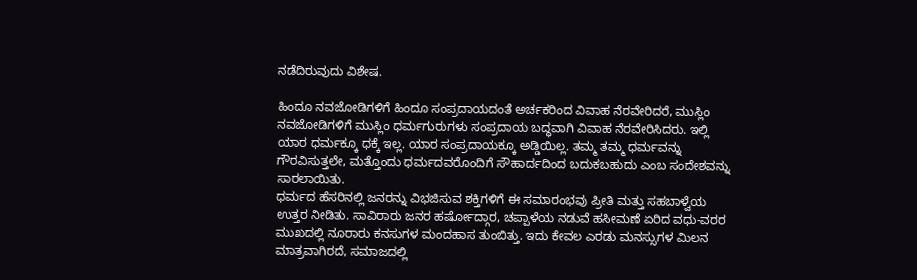ನಡೆದಿರುವುದು ವಿಶೇಷ.

ಹಿಂದೂ ನವಜೋಡಿಗಳಿಗೆ ಹಿಂದೂ ಸಂಪ್ರದಾಯದಂತೆ ಅರ್ಚಕರಿಂದ ವಿವಾಹ ನೆರವೇರಿದರೆ, ಮುಸ್ಲಿಂ ನವಜೋಡಿಗಳಿಗೆ ಮುಸ್ಲಿಂ ಧರ್ಮಗುರುಗಳು ಸಂಪ್ರದಾಯ ಬದ್ಧವಾಗಿ ವಿವಾಹ ನೆರವೇರಿಸಿದರು. ಇಲ್ಲಿ ಯಾರ ಧರ್ಮಕ್ಕೂ ಧಕ್ಕೆ ಇಲ್ಲ. ಯಾರ ಸಂಪ್ರದಾಯಕ್ಕೂ ಅಡ್ಡಿಯಿಲ್ಲ. ತಮ್ಮ ತಮ್ಮ ಧರ್ಮವನ್ನು ಗೌರವಿಸುತ್ತಲೇ, ಮತ್ತೊಂದು ಧರ್ಮದವರೊಂದಿಗೆ ಸೌಹಾರ್ದದಿಂದ ಬದುಕಬಹುದು ಎಂಬ ಸಂದೇಶವನ್ನು ಸಾರಲಾಯಿತು.
ಧರ್ಮದ ಹೆಸರಿನಲ್ಲಿ ಜನರನ್ನು ವಿಭಜಿಸುವ ಶಕ್ತಿಗಳಿಗೆ ಈ ಸಮಾರಂಭವು ಪ್ರೀತಿ ಮತ್ತು ಸಹಬಾಳ್ವೆಯ ಉತ್ತರ ನೀಡಿತು. ಸಾವಿರಾರು ಜನರ ಹರ್ಷೋದ್ಗಾರ, ಚಪ್ಪಾಳೆಯ ನಡುವೆ ಹಸೀಮಣೆ ಏರಿದ ವಧು-ವರರ ಮುಖದಲ್ಲಿ ನೂರಾರು ಕನಸುಗಳ ಮಂದಹಾಸ ತುಂಬಿತ್ತು. ಇದು ಕೇವಲ ಎರಡು ಮನಸ್ಸುಗಳ ಮಿಲನ ಮಾತ್ರವಾಗಿರದೆ, ಸಮಾಜದಲ್ಲಿ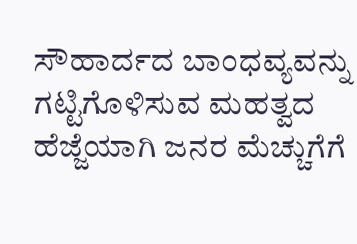ಸೌಹಾರ್ದದ ಬಾಂಧವ್ಯವನ್ನು ಗಟ್ಟಿಗೊಳಿಸುವ ಮಹತ್ವದ ಹೆಜ್ಜೆಯಾಗಿ ಜನರ ಮೆಚ್ಚುಗೆಗೆ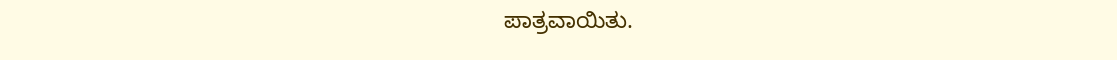ಪಾತ್ರವಾಯಿತು.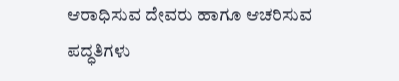ಆರಾಧಿಸುವ ದೇವರು ಹಾಗೂ ಆಚರಿಸುವ ಪದ್ಧತಿಗಳು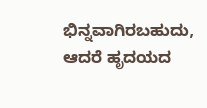ಭಿನ್ನವಾಗಿರಬಹುದು, ಆದರೆ ಹೃದಯದ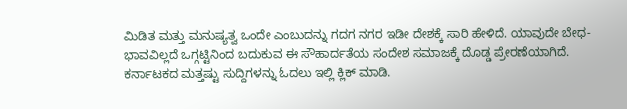ಮಿಡಿತ ಮತ್ತು ಮನುಷ್ಯತ್ವ ಒಂದೇ ಎಂಬುದನ್ನು ಗದಗ ನಗರ ಇಡೀ ದೇಶಕ್ಕೆ ಸಾರಿ ಹೇಳಿದೆ. ಯಾವುದೇ ಬೇಧ-ಭಾವವಿಲ್ಲದೆ ಒಗ್ಗಟ್ಟಿನಿಂದ ಬದುಕುವ ಈ ಸೌಹಾರ್ದತೆಯ ಸಂದೇಶ ಸಮಾಜಕ್ಕೆ ದೊಡ್ಡ ಪ್ರೇರಣೆಯಾಗಿದೆ.
ಕರ್ನಾಟಕದ ಮತ್ತಷ್ಟು ಸುದ್ದಿಗಳನ್ನು ಓದಲು ಇಲ್ಲಿ ಕ್ಲಿಕ್ ಮಾಡಿ.